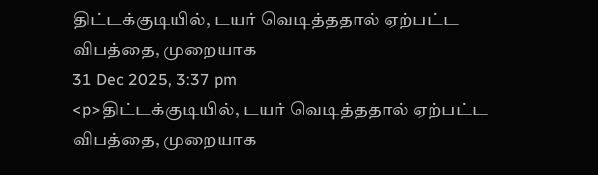திட்டக்குடியில், டயர் வெடித்ததால் ஏற்பட்ட விபத்தை, முறையாக
31 Dec 2025, 3:37 pm
<p>திட்டக்குடியில், டயர் வெடித்ததால் ஏற்பட்ட விபத்தை, முறையாக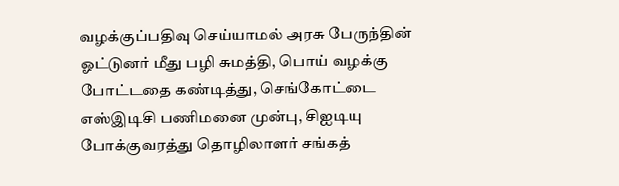வழக்குப்பதிவு செய்யாமல் அரசு பேருந்தின் ஓட்டுனர் மீது பழி சுமத்தி, பொய் வழக்கு போட்டதை கண்டித்து, செங்கோட்டை எஸ்இடிசி பணிமனை முன்பு, சிஐடியு போக்குவரத்து தொழிலாளர் சங்கத்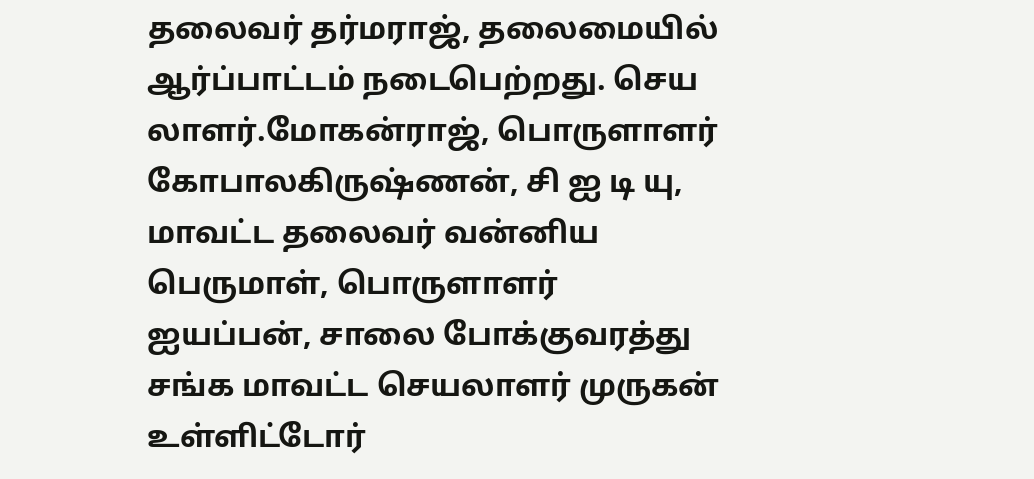தலைவர் தர்மராஜ், தலைமையில் ஆர்ப்பாட்டம் நடைபெற்றது. செய லாளர்.மோகன்ராஜ், பொருளாளர் கோபாலகிருஷ்ணன், சி ஐ டி யு, மாவட்ட தலைவர் வன்னிய பெருமாள், பொருளாளர் ஐயப்பன், சாலை போக்குவரத்து சங்க மாவட்ட செயலாளர் முருகன் உள்ளிட்டோர்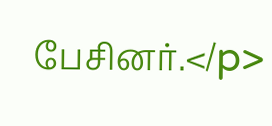பேசினர்.</p>